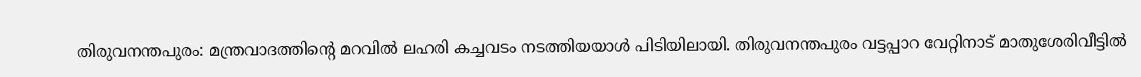തിരുവനന്തപുരം: മന്ത്രവാദത്തിന്റെ മറവിൽ ലഹരി കച്ചവടം നടത്തിയയാൾ പിടിയിലായി. തിരുവനന്തപുരം വട്ടപ്പാറ വേറ്റിനാട് മാതുശേരിവീട്ടിൽ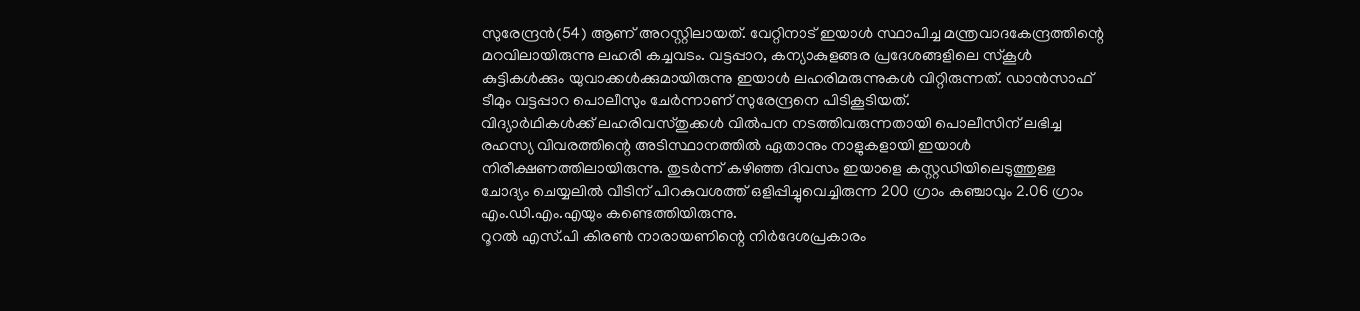സുരേന്ദ്രൻ(54) ആണ് അറസ്റ്റിലായത്. വേറ്റിനാട് ഇയാൾ സ്ഥാപിച്ച മന്ത്രവാദകേന്ദ്രത്തിന്റെ മറവിലായിരുന്നു ലഹരി കച്ചവടം. വട്ടപ്പാറ, കന്യാകുളങ്ങര പ്രദേശങ്ങളിലെ സ്കൂൾ കുട്ടികൾക്കും യുവാക്കൾക്കുമായിരുന്നു ഇയാൾ ലഹരിമരുന്നുകൾ വിറ്റിരുന്നത്. ഡാൻസാഫ് ടീമും വട്ടപ്പാറ പൊലീസും ചേർന്നാണ് സുരേന്ദ്രനെ പിടികൂടിയത്.
വിദ്യാർഥികൾക്ക് ലഹരിവസ്തുക്കൾ വിൽപന നടത്തിവരുന്നതായി പൊലീസിന് ലഭിച്ച രഹസ്യ വിവരത്തിന്റെ അടിസ്ഥാനത്തിൽ ഏതാനും നാളുകളായി ഇയാൾ നിരീക്ഷണത്തിലായിരുന്നു. തുടർന്ന് കഴിഞ്ഞ ദിവസം ഇയാളെ കസ്റ്റഡിയിലെടുത്തുള്ള ചോദ്യം ചെയ്യലിൽ വീടിന് പിറകുവശത്ത് ഒളിപ്പിച്ചുവെച്ചിരുന്ന 200 ഗ്രാം കഞ്ചാവും 2.06 ഗ്രാം എം.ഡി.എം.എയും കണ്ടെത്തിയിരുന്നു.
റൂറൽ എസ്.പി കിരൺ നാരായണിന്റെ നിർദേശപ്രകാരം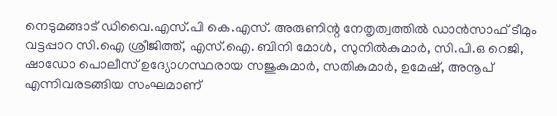നെടുമങ്ങാട് ഡിവൈ.എസ്.പി കെ.എസ്. അരുണിന്റ നേതൃത്വത്തിൽ ഡാൻസാഫ് ടീമും വട്ടപ്പാറ സി.ഐ ശ്രീജിത്ത്, എസ്.ഐ. ബിനി മോൾ, സുനിൽകുമാർ, സി.പി.ഒ റെജി, ഷാഡോ പൊലീസ് ഉദ്യോഗസ്ഥരായ സജുകുമാർ, സതികുമാർ, ഉമേഷ്, അനൂപ് എന്നിവരടങ്ങിയ സംഘമാണ്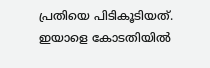പ്രതിയെ പിടികൂടിയത്. ഇയാളെ കോടതിയിൽ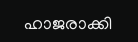ഹാജരാക്കി